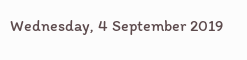Wednesday, 4 September 2019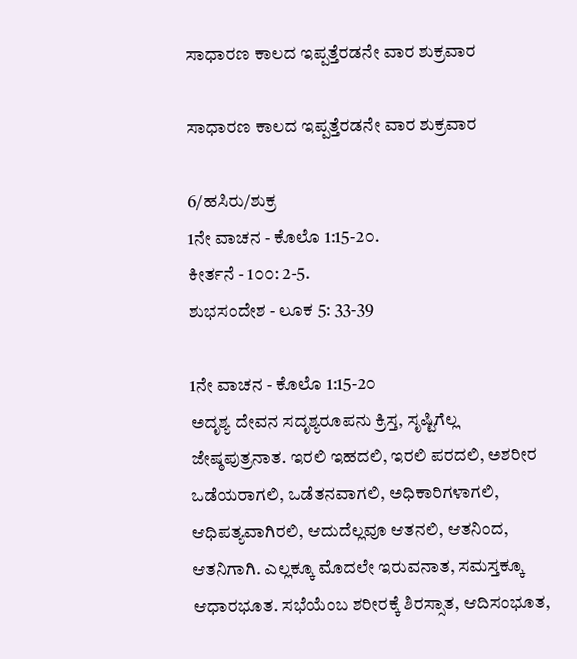ಸಾಧಾರಣ ಕಾಲದ ಇಪ್ಪತ್ತೆರಡನೇ ವಾರ ಶುಕ್ರವಾರ

ಸಾಧಾರಣ ಕಾಲದ ಇಪ್ಪತ್ತೆರಡನೇ ವಾರ ಶುಕ್ರವಾರ

6/ಹಸಿರು/ಶುಕ್ರ
1ನೇ ವಾಚನ - ಕೊಲೊ 1:15-2೦.
ಕೀರ್ತನೆ - 1೦೦: 2-5.
ಶುಭಸಂದೇಶ - ಲೂಕ 5: 33-39

1ನೇ ವಾಚನ - ಕೊಲೊ 1:15-2೦
ಅದೃಶ್ಯ ದೇವನ ಸದೃಶ್ಯರೂಪನು ಕ್ರಿಸ್ತ, ಸೃಷ್ಟಿಗೆಲ್ಲ ಜೇಷ್ಠಪುತ್ರನಾತ. ಇರಲಿ ಇಹದಲಿ, ಇರಲಿ ಪರದಲಿ, ಅಶರೀರ ಒಡೆಯರಾಗಲಿ, ಒಡೆತನವಾಗಲಿ, ಅಧಿಕಾರಿಗಳಾಗಲಿ, ಆಧಿಪತ್ಯವಾಗಿರಲಿ, ಆದುದೆಲ್ಲವೂ ಆತನಲಿ, ಆತನಿಂದ, ಆತನಿಗಾಗಿ. ಎಲ್ಲಕ್ಕೂ ಮೊದಲೇ ಇರುವನಾತ, ಸಮಸ್ತಕ್ಕೂ ಆಧಾರಭೂತ. ಸಭೆಯೆಂಬ ಶರೀರಕ್ಕೆ ಶಿರಸ್ಸಾತ, ಆದಿಸಂಭೂತ,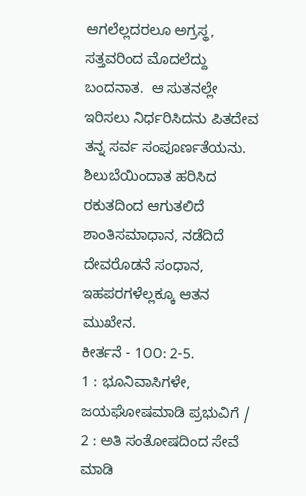ಆಗಲೆಲ್ಲದರಲೂ ಅಗ್ರಸ್ಥ, ಸತ್ತವರಿಂದ ಮೊದಲೆದ್ದು ಬಂದನಾತ.  ಆ ಸುತನಲ್ಲೇ ಇರಿಸಲು ನಿರ್ಧರಿಸಿದನು ಪಿತದೇವ ತನ್ನ ಸರ್ವ ಸಂಪೂರ್ಣತೆಯನು. ಶಿಲುಬೆಯಿಂದಾತ ಹರಿಸಿದ ರಕುತದಿಂದ ಆಗುತಲಿದೆ ಶಾಂತಿಸಮಾಧಾನ, ನಡೆದಿದೆ ದೇವರೊಡನೆ ಸಂಧಾನ, ಇಹಪರಗಳೆಲ್ಲಕ್ಕೂ ಆತನ ಮುಖೇನ.
ಕೀರ್ತನೆ - 1೦೦: 2-5.
1 : ಭೂನಿವಾಸಿಗಳೇ, ಜಯಘೋಷಮಾಡಿ ಪ್ರಭುವಿಗೆ /
2 : ಅತಿ ಸಂತೋಷದಿಂದ ಸೇವೆ ಮಾಡಿ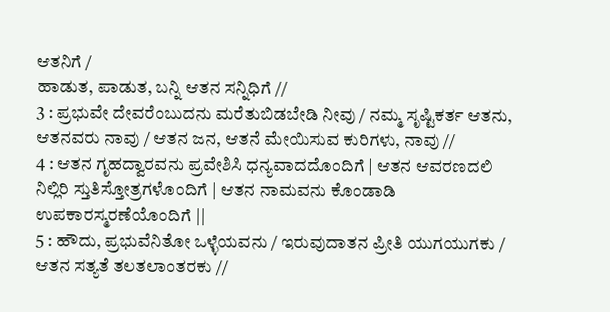ಆತನಿಗೆ /
ಹಾಡುತ, ಪಾಡುತ, ಬನ್ನಿ ಆತನ ಸನ್ನಿಧಿಗೆ //
3 : ಪ್ರಭುವೇ ದೇವರೆಂಬುದನು ಮರೆತುಬಿಡಬೇಡಿ ನೀವು / ನಮ್ಮ ಸೃಷ್ಟಿಕರ್ತ ಆತನು, ಆತನವರು ನಾವು / ಆತನ ಜನ, ಆತನೆ ಮೇಯಿಸುವ ಕುರಿಗಳು, ನಾವು //
4 : ಆತನ ಗೃಹದ್ವಾರವನು ಪ್ರವೇಶಿಸಿ ಧನ್ಯವಾದದೊಂದಿಗೆ | ಆತನ ಆವರಣದಲಿ ನಿಲ್ಲಿರಿ ಸ್ತುತಿಸ್ತೋತ್ರಗಳೊಂದಿಗೆ | ಆತನ ನಾಮವನು ಕೊಂಡಾಡಿ ಉಪಕಾರಸ್ಮರಣೆಯೊಂದಿಗೆ ||
5 : ಹೌದು, ಪ್ರಭುವೆನಿತೋ ಒಳ್ಳೆಯವನು / ಇರುವುದಾತನ ಪ್ರೀತಿ ಯುಗಯುಗಕು / ಆತನ ಸತ್ಯತೆ ತಲತಲಾಂತರಕು //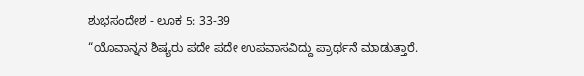ಶುಭಸಂದೇಶ - ಲೂಕ 5: 33-39
“ಯೊವಾನ್ನನ ಶಿಷ್ಯರು ಪದೇ ಪದೇ ಉಪವಾಸವಿದ್ದು ಪ್ರಾರ್ಥನೆ ಮಾಡುತ್ತಾರೆ.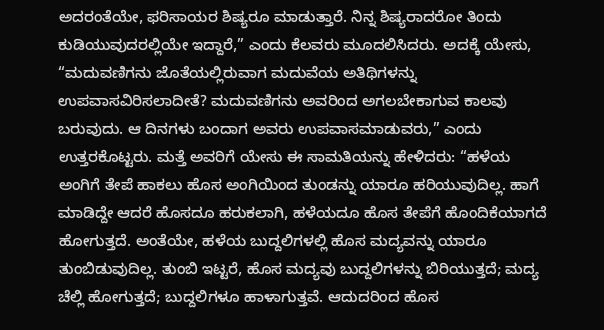ಅದರಂತೆಯೇ, ಫರಿಸಾಯರ ಶಿಷ್ಯರೂ ಮಾಡುತ್ತಾರೆ. ನಿನ್ನ ಶಿಷ್ಯರಾದರೋ ತಿಂದು ಕುಡಿಯುವುದರಲ್ಲಿಯೇ ಇದ್ದಾರೆ,” ಎಂದು ಕೆಲವರು ಮೂದಲಿಸಿದರು. ಅದಕ್ಕೆ ಯೇಸು, “ಮದುವಣಿಗನು ಜೊತೆಯಲ್ಲಿರುವಾಗ ಮದುವೆಯ ಅತಿಥಿಗಳನ್ನು ಉಪವಾಸವಿರಿಸಲಾದೀತೆ? ಮದುವಣಿಗನು ಅವರಿಂದ ಅಗಲಬೇಕಾಗುವ ಕಾಲವು ಬರುವುದು. ಆ ದಿನಗಳು ಬಂದಾಗ ಅವರು ಉಪವಾಸಮಾಡುವರು,” ಎಂದು ಉತ್ತರಕೊಟ್ಟರು. ಮತ್ತೆ ಅವರಿಗೆ ಯೇಸು ಈ ಸಾಮತಿಯನ್ನು ಹೇಳಿದರು: “ಹಳೆಯ ಅಂಗಿಗೆ ತೇಪೆ ಹಾಕಲು ಹೊಸ ಅಂಗಿಯಿಂದ ತುಂಡನ್ನು ಯಾರೂ ಹರಿಯುವುದಿಲ್ಲ. ಹಾಗೆ ಮಾಡಿದ್ದೇ ಆದರೆ ಹೊಸದೂ ಹರುಕಲಾಗಿ, ಹಳೆಯದೂ ಹೊಸ ತೇಪೆಗೆ ಹೊಂದಿಕೆಯಾಗದೆ ಹೋಗುತ್ತದೆ. ಅಂತೆಯೇ, ಹಳೆಯ ಬುದ್ದಲಿಗಳಲ್ಲಿ ಹೊಸ ಮದ್ಯವನ್ನು ಯಾರೂ ತುಂಬಿಡುವುದಿಲ್ಲ. ತುಂಬಿ ಇಟ್ಟರೆ, ಹೊಸ ಮದ್ಯವು ಬುದ್ದಲಿಗಳನ್ನು ಬಿರಿಯುತ್ತದೆ; ಮದ್ಯ ಚೆಲ್ಲಿ ಹೋಗುತ್ತದೆ; ಬುದ್ದಲಿಗಳೂ ಹಾಳಾಗುತ್ತವೆ. ಆದುದರಿಂದ ಹೊಸ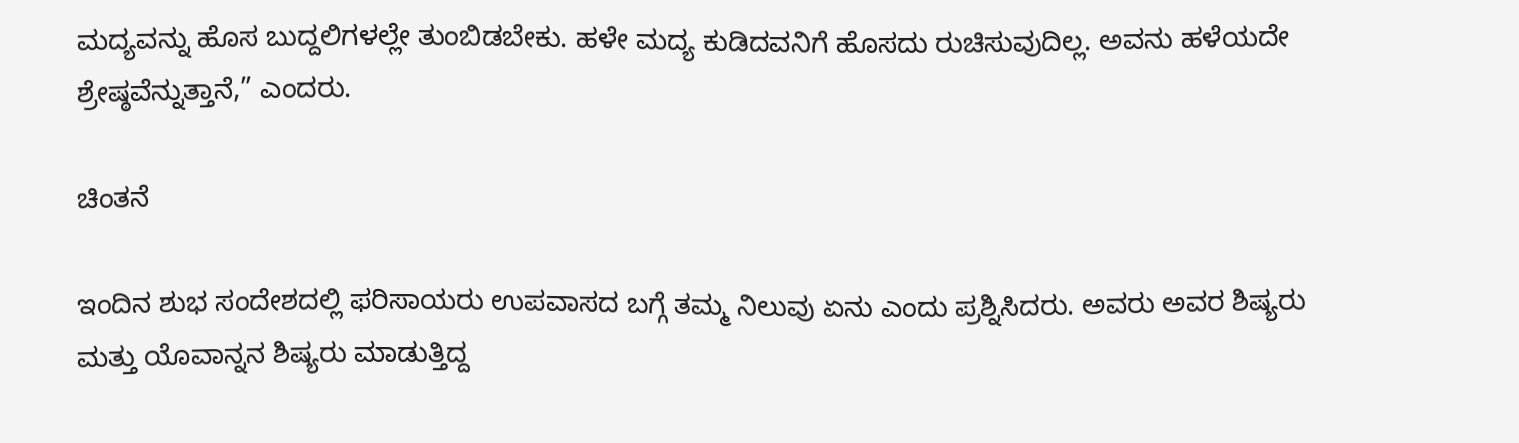ಮದ್ಯವನ್ನು ಹೊಸ ಬುದ್ದಲಿಗಳಲ್ಲೇ ತುಂಬಿಡಬೇಕು. ಹಳೇ ಮದ್ಯ ಕುಡಿದವನಿಗೆ ಹೊಸದು ರುಚಿಸುವುದಿಲ್ಲ. ಅವನು ಹಳೆಯದೇ ಶ್ರೇಷ್ಠವೆನ್ನುತ್ತಾನೆ,” ಎಂದರು.

ಚಿಂತನೆ

ಇಂದಿನ ಶುಭ ಸಂದೇಶದಲ್ಲಿ ಫರಿಸಾಯರು ಉಪವಾಸದ ಬಗ್ಗೆ ತಮ್ಮ ನಿಲುವು ಏನು ಎಂದು ಪ್ರಶ್ನಿಸಿದರು. ಅವರು ಅವರ ಶಿಷ್ಯರು ಮತ್ತು ಯೊವಾನ್ನನ ಶಿಷ್ಯರು ಮಾಡುತ್ತಿದ್ದ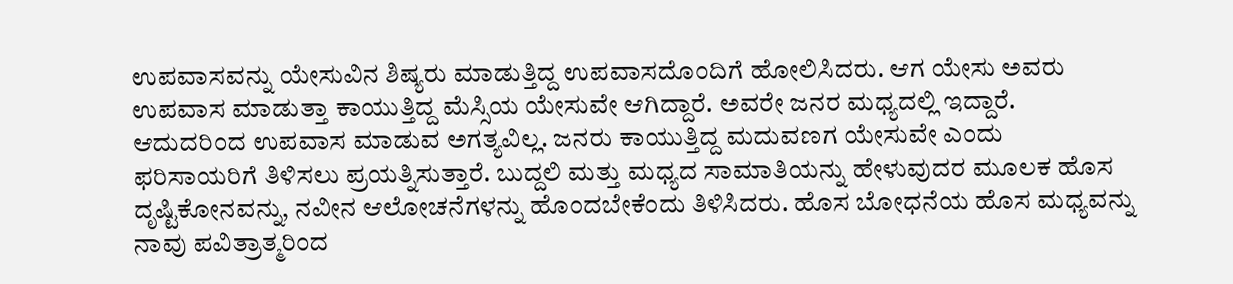ಉಪವಾಸವನ್ನು ಯೇಸುವಿನ ಶಿಷ್ಯರು ಮಾಡುತ್ತಿದ್ದ ಉಪವಾಸದೊಂದಿಗೆ ಹೋಲಿಸಿದರು. ಆಗ ಯೇಸು ಅವರು ಉಪವಾಸ ಮಾಡುತ್ತಾ ಕಾಯುತ್ತಿದ್ದ ಮೆಸ್ಸಿಯ ಯೇಸುವೇ ಆಗಿದ್ದಾರೆ. ಅವರೇ ಜನರ ಮಧ್ಯದಲ್ಲಿ ಇದ್ದಾರೆ. ಆದುದರಿಂದ ಉಪವಾಸ ಮಾಡುವ ಅಗತ್ಯವಿಲ್ಲ. ಜನರು ಕಾಯುತ್ತಿದ್ದ ಮದುವಣಗ ಯೇಸುವೇ ಎಂದು ಫರಿಸಾಯರಿಗೆ ತಿಳಿಸಲು ಪ್ರಯತ್ನಿಸುತ್ತಾರೆ. ಬುದ್ದಲಿ ಮತ್ತು ಮಧ್ಯದ ಸಾಮಾತಿಯನ್ನು ಹೇಳುವುದರ ಮೂಲಕ ಹೊಸ ದೃಷ್ಟಿಕೋನವನ್ನು, ನವೀನ ಆಲೋಚನೆಗಳನ್ನು ಹೊಂದಬೇಕೆಂದು ತಿಳಿಸಿದರು. ಹೊಸ ಬೋಧನೆಯ ಹೊಸ ಮಧ್ಯವನ್ನು ನಾವು ಪವಿತ್ರಾತ್ಮರಿಂದ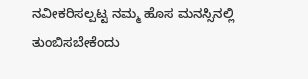ನವೀಕರಿಸಲ್ಪಟ್ಟ ನಮ್ಮ ಹೊಸ ಮನಸ್ಸಿನಲ್ಲಿ ತುಂಬಿಸಬೇಕೆಂದು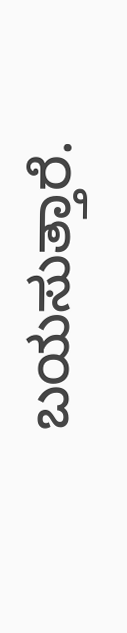ಬಯಸುತ್ತಾರೆ.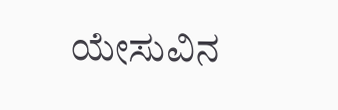ಯೇಸುವಿನ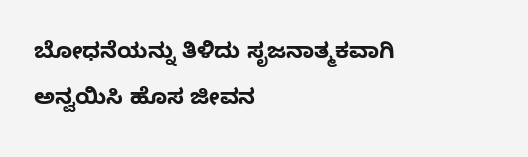ಬೋಧನೆಯನ್ನು ತಿಳಿದು ಸೃಜನಾತ್ಮಕವಾಗಿ ಅನ್ವಯಿಸಿ ಹೊಸ ಜೀವನ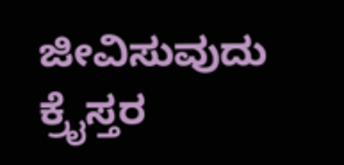ಜೀವಿಸುವುದು ಕ್ರೈಸ್ತರ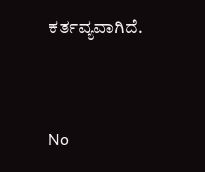ಕರ್ತವ್ಯವಾಗಿದೆ.


No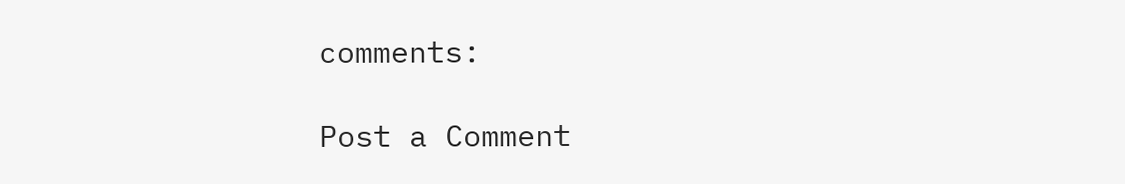comments:

Post a Comment